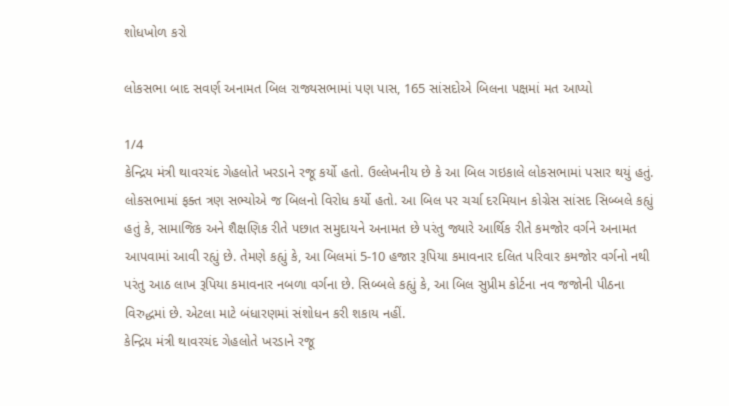શોધખોળ કરો

લોકસભા બાદ સવર્ણ અનામત બિલ રાજ્યસભામાં પણ પાસ, 165 સાંસદોએ બિલના પક્ષમાં મત આપ્યો

1/4
કેન્દ્રિય મંત્રી થાવરચંદ ગેહલોતે ખરડાને રજૂ કર્યો હતો. ઉલ્લેખનીય છે કે આ બિલ ગઇકાલે લોકસભામાં પસાર થયું હતું. લોકસભામાં ફક્ત ત્રણ સભ્યોએ જ બિલનો વિરોધ કર્યો હતો. આ બિલ પર ચર્ચા દરમિયાન કોગ્રેસ સાંસદ સિબ્બલે કહ્યું હતું કે, સામાજિક અને શૈક્ષણિક રીતે પછાત સમુદાયને અનામત છે પરંતુ જ્યારે આર્થિક રીતે કમજોર વર્ગને અનામત આપવામાં આવી રહ્યું છે. તેમણે કહ્યું કે, આ બિલમાં 5-10 હજાર રૂપિયા કમાવનાર દલિત પરિવાર કમજોર વર્ગનો નથી પરંતુ આઠ લાખ રૂપિયા કમાવનાર નબળા વર્ગના છે. સિબ્બલે કહ્યું કે, આ બિલ સુપ્રીમ કોર્ટના નવ જજોની પીઠના વિરુદ્ધમાં છે. એટલા માટે બંધારણમાં સંશોધન કરી શકાય નહીં.
કેન્દ્રિય મંત્રી થાવરચંદ ગેહલોતે ખરડાને રજૂ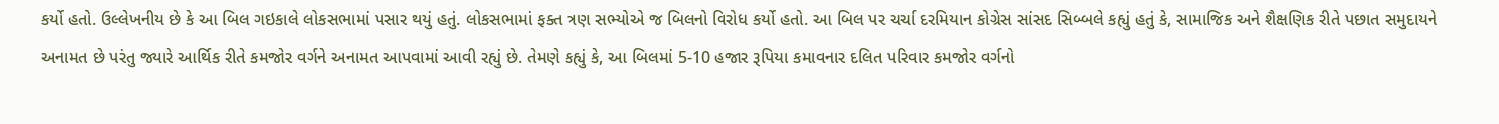કર્યો હતો. ઉલ્લેખનીય છે કે આ બિલ ગઇકાલે લોકસભામાં પસાર થયું હતું. લોકસભામાં ફક્ત ત્રણ સભ્યોએ જ બિલનો વિરોધ કર્યો હતો. આ બિલ પર ચર્ચા દરમિયાન કોગ્રેસ સાંસદ સિબ્બલે કહ્યું હતું કે, સામાજિક અને શૈક્ષણિક રીતે પછાત સમુદાયને અનામત છે પરંતુ જ્યારે આર્થિક રીતે કમજોર વર્ગને અનામત આપવામાં આવી રહ્યું છે. તેમણે કહ્યું કે, આ બિલમાં 5-10 હજાર રૂપિયા કમાવનાર દલિત પરિવાર કમજોર વર્ગનો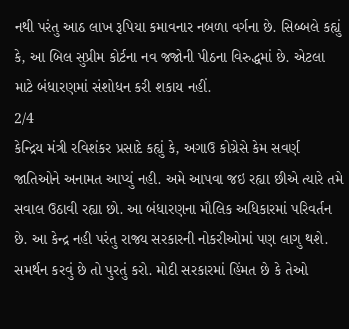નથી પરંતુ આઠ લાખ રૂપિયા કમાવનાર નબળા વર્ગના છે. સિબ્બલે કહ્યું કે, આ બિલ સુપ્રીમ કોર્ટના નવ જજોની પીઠના વિરુદ્ધમાં છે. એટલા માટે બંધારણમાં સંશોધન કરી શકાય નહીં.
2/4
કેન્દ્રિય મંત્રી રવિશંકર પ્રસાદે કહ્યું કે, અગાઉ કોગ્રેસે કેમ સવર્ણ જાતિઓને અનામત આપ્યું નહી. અમે આપવા જઇ રહ્યા છીએ ત્યારે તમે સવાલ ઉઠાવી રહ્યા છો. આ બંધારણના મૌલિક અધિકારમાં પરિવર્તન છે. આ કેન્દ્ર નહી પરંતુ રાજ્ય સરકારની નોકરીઓમાં પણ લાગુ થશે. સમર્થન કરવું છે તો પુરતું કરો. મોદી સરકારમાં હિંમત છે કે તેઓ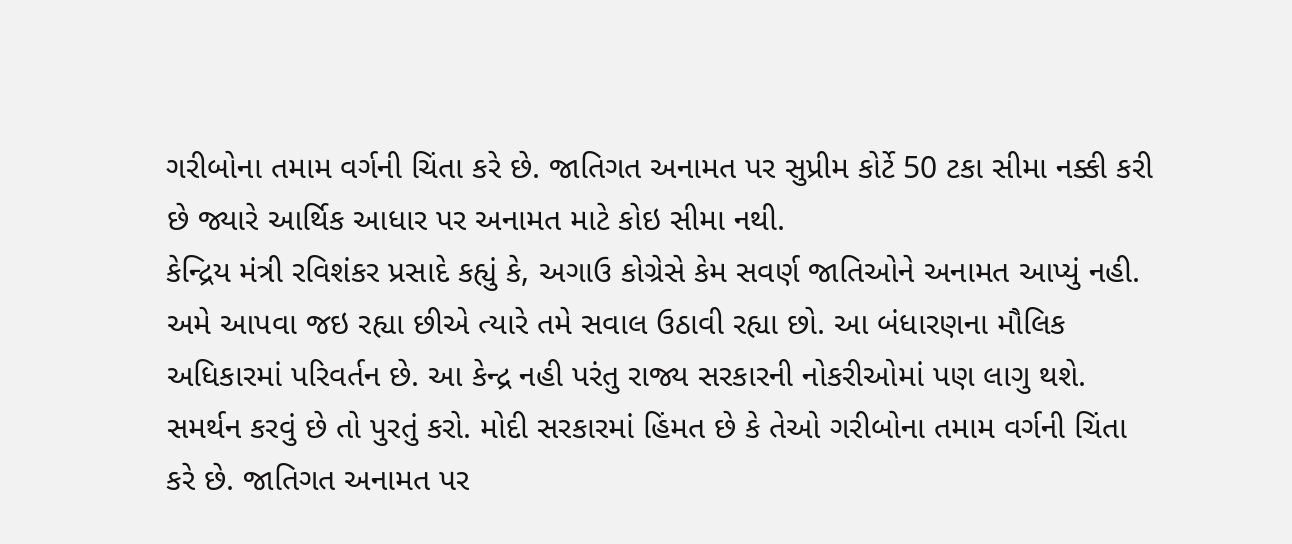ગરીબોના તમામ વર્ગની ચિંતા કરે છે. જાતિગત અનામત પર સુપ્રીમ કોર્ટે 50 ટકા સીમા નક્કી કરી છે જ્યારે આર્થિક આધાર પર અનામત માટે કોઇ સીમા નથી.
કેન્દ્રિય મંત્રી રવિશંકર પ્રસાદે કહ્યું કે, અગાઉ કોગ્રેસે કેમ સવર્ણ જાતિઓને અનામત આપ્યું નહી. અમે આપવા જઇ રહ્યા છીએ ત્યારે તમે સવાલ ઉઠાવી રહ્યા છો. આ બંધારણના મૌલિક અધિકારમાં પરિવર્તન છે. આ કેન્દ્ર નહી પરંતુ રાજ્ય સરકારની નોકરીઓમાં પણ લાગુ થશે. સમર્થન કરવું છે તો પુરતું કરો. મોદી સરકારમાં હિંમત છે કે તેઓ ગરીબોના તમામ વર્ગની ચિંતા કરે છે. જાતિગત અનામત પર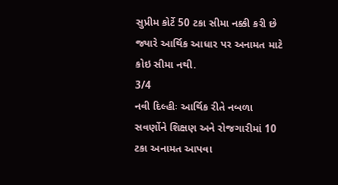સુપ્રીમ કોર્ટે 50 ટકા સીમા નક્કી કરી છે જ્યારે આર્થિક આધાર પર અનામત માટે કોઇ સીમા નથી.
3/4
નવી દિલ્હીઃ આર્થિક રીતે નબળા સવર્ણોને શિક્ષણ અને રોજગારીમાં 10 ટકા અનામત આપવા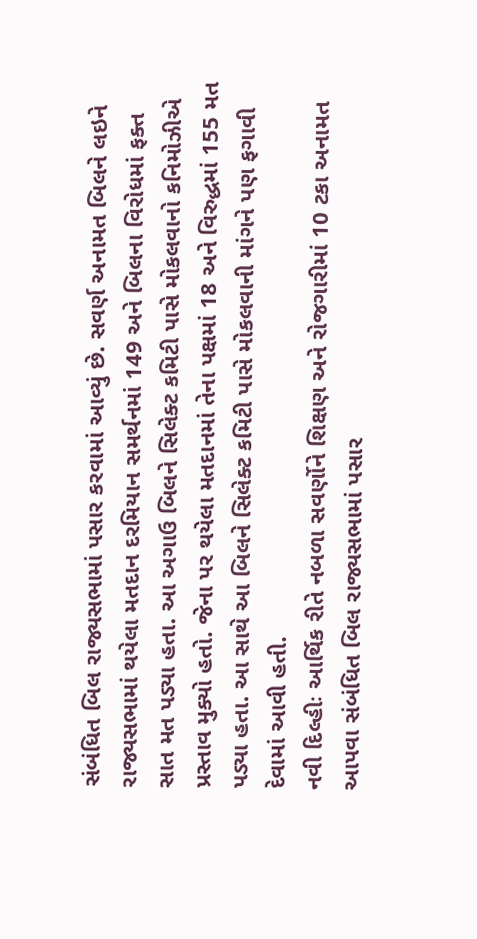સંબંધિત બિલ રાજ્યસભામાં પસાર કરવામાં આવ્યું છે. સવર્ણ અનામત બિલને લઇને રાજ્યસભામાં થયેલા મતદાન દરમિયાન સમર્થનમાં 149 અને બિલના વિરોધમાં ફક્ત સાત મત પડ્યા હતા. આ અગાઉ બિલને સિલેક્ટ કમિટી પાસે મોકલવાનો કનિમોઝીએ પ્રસ્તાવ મુક્યો હતો. જેના પર થયેલા મતદાનમાં તેના પક્ષમાં 18 અને વિરુદ્ધમાં 155 મત પડ્યા હતા. આ સાથે આ બિલને સિલેક્ટ કમિટી પાસે મોકલવાની માંગને પણ ફગાવી દેવામાં આવી હતી.
નવી દિલ્હીઃ આર્થિક રીતે નબળા સવર્ણોને શિક્ષણ અને રોજગારીમાં 10 ટકા અનામત આપવા સંબંધિત બિલ રાજ્યસભામાં પસાર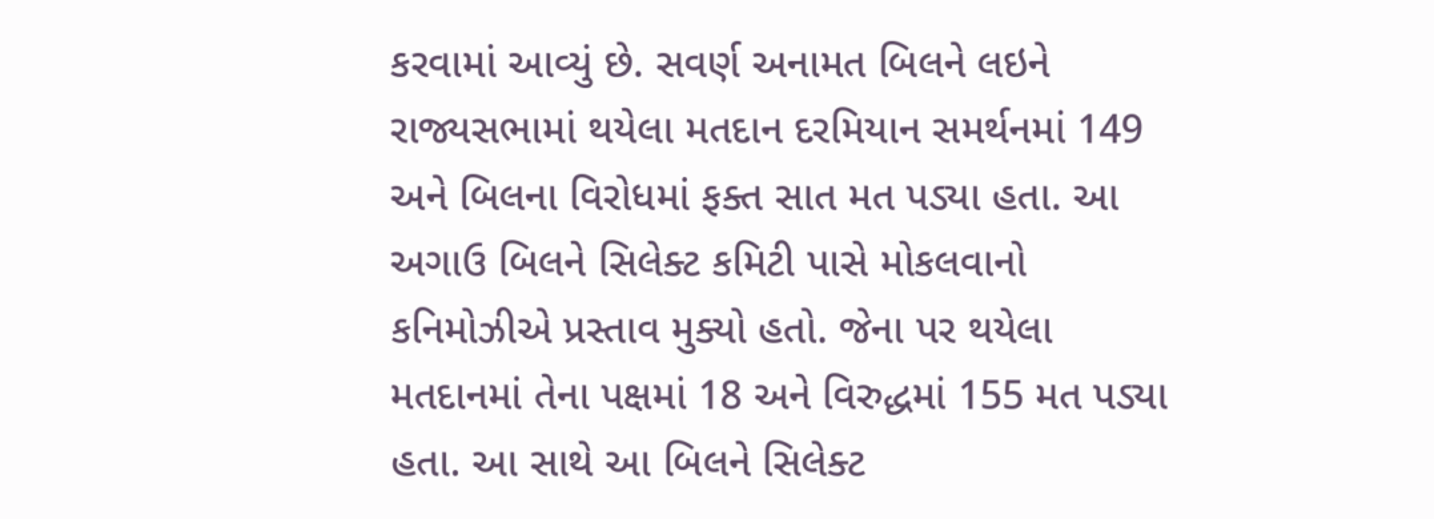કરવામાં આવ્યું છે. સવર્ણ અનામત બિલને લઇને રાજ્યસભામાં થયેલા મતદાન દરમિયાન સમર્થનમાં 149 અને બિલના વિરોધમાં ફક્ત સાત મત પડ્યા હતા. આ અગાઉ બિલને સિલેક્ટ કમિટી પાસે મોકલવાનો કનિમોઝીએ પ્રસ્તાવ મુક્યો હતો. જેના પર થયેલા મતદાનમાં તેના પક્ષમાં 18 અને વિરુદ્ધમાં 155 મત પડ્યા હતા. આ સાથે આ બિલને સિલેક્ટ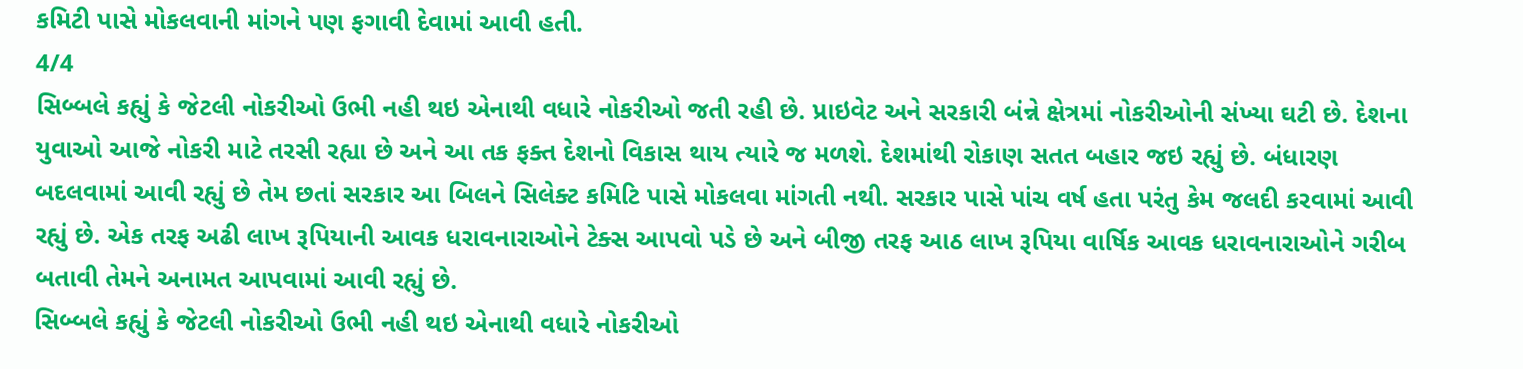કમિટી પાસે મોકલવાની માંગને પણ ફગાવી દેવામાં આવી હતી.
4/4
સિબ્બલે કહ્યું કે જેટલી નોકરીઓ ઉભી નહી થઇ એનાથી વધારે નોકરીઓ જતી રહી છે. પ્રાઇવેટ અને સરકારી બંન્ને ક્ષેત્રમાં નોકરીઓની સંખ્યા ઘટી છે. દેશના યુવાઓ આજે નોકરી માટે તરસી રહ્યા છે અને આ તક ફક્ત દેશનો વિકાસ થાય ત્યારે જ મળશે. દેશમાંથી રોકાણ સતત બહાર જઇ રહ્યું છે. બંધારણ બદલવામાં આવી રહ્યું છે તેમ છતાં સરકાર આ બિલને સિલેક્ટ કમિટિ પાસે મોકલવા માંગતી નથી. સરકાર પાસે પાંચ વર્ષ હતા પરંતુ કેમ જલદી કરવામાં આવી રહ્યું છે. એક તરફ અઢી લાખ રૂપિયાની આવક ધરાવનારાઓને ટેક્સ આપવો પડે છે અને બીજી તરફ આઠ લાખ રૂપિયા વાર્ષિક આવક ધરાવનારાઓને ગરીબ બતાવી તેમને અનામત આપવામાં આવી રહ્યું છે.
સિબ્બલે કહ્યું કે જેટલી નોકરીઓ ઉભી નહી થઇ એનાથી વધારે નોકરીઓ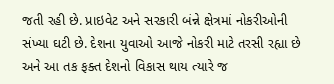જતી રહી છે. પ્રાઇવેટ અને સરકારી બંન્ને ક્ષેત્રમાં નોકરીઓની સંખ્યા ઘટી છે. દેશના યુવાઓ આજે નોકરી માટે તરસી રહ્યા છે અને આ તક ફક્ત દેશનો વિકાસ થાય ત્યારે જ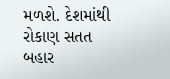મળશે. દેશમાંથી રોકાણ સતત બહાર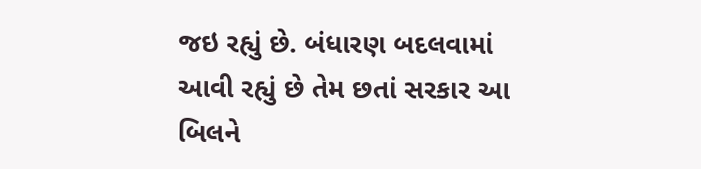જઇ રહ્યું છે. બંધારણ બદલવામાં આવી રહ્યું છે તેમ છતાં સરકાર આ બિલને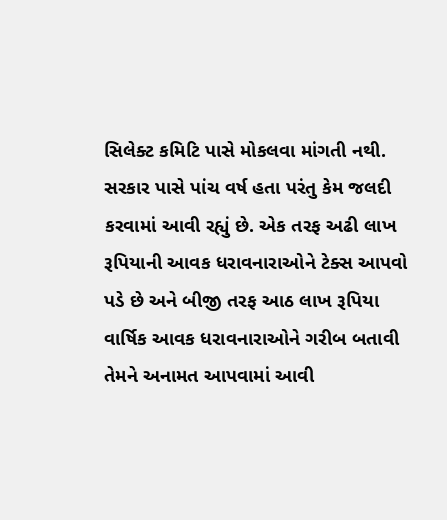સિલેક્ટ કમિટિ પાસે મોકલવા માંગતી નથી. સરકાર પાસે પાંચ વર્ષ હતા પરંતુ કેમ જલદી કરવામાં આવી રહ્યું છે. એક તરફ અઢી લાખ રૂપિયાની આવક ધરાવનારાઓને ટેક્સ આપવો પડે છે અને બીજી તરફ આઠ લાખ રૂપિયા વાર્ષિક આવક ધરાવનારાઓને ગરીબ બતાવી તેમને અનામત આપવામાં આવી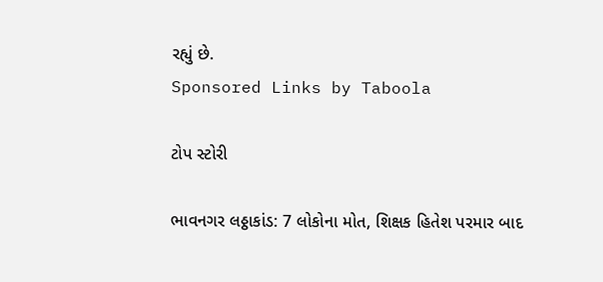રહ્યું છે.
Sponsored Links by Taboola

ટોપ સ્ટોરી

ભાવનગર લઠ્ઠાકાંડ: 7 લોકોના મોત, શિક્ષક હિતેશ પરમાર બાદ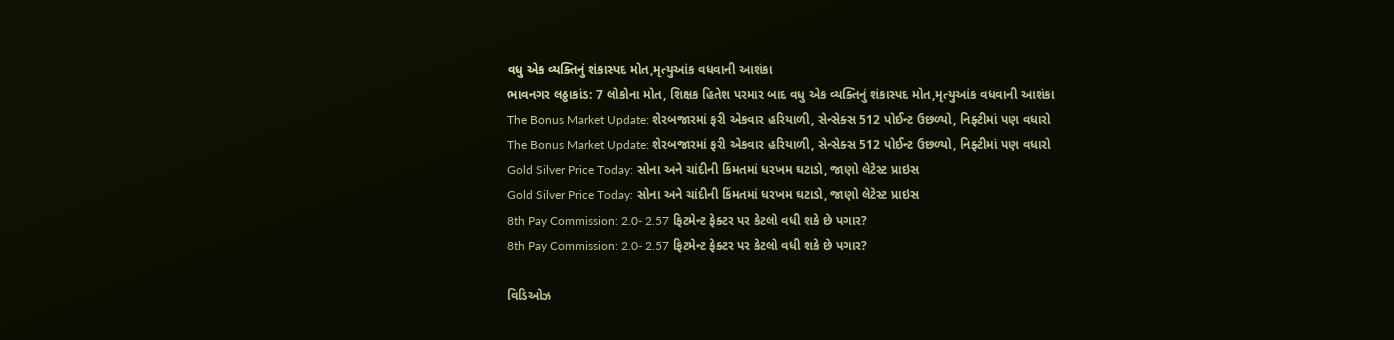વધુ એક વ્યક્તિનું શંકાસ્પદ મોત,મૃત્યુઆંક વધવાની આશંકા
ભાવનગર લઠ્ઠાકાંડ: 7 લોકોના મોત, શિક્ષક હિતેશ પરમાર બાદ વધુ એક વ્યક્તિનું શંકાસ્પદ મોત,મૃત્યુઆંક વધવાની આશંકા
The Bonus Market Update: શેરબજારમાં ફરી એકવાર હરિયાળી, સેન્સેક્સ 512 પોઈન્ટ ઉછળ્યો, નિફ્ટીમાં પણ વધારો
The Bonus Market Update: શેરબજારમાં ફરી એકવાર હરિયાળી, સેન્સેક્સ 512 પોઈન્ટ ઉછળ્યો, નિફ્ટીમાં પણ વધારો
Gold Silver Price Today: સોના અને ચાંદીની કિંમતમાં ધરખમ ઘટાડો, જાણો લેટેસ્ટ પ્રાઇસ
Gold Silver Price Today: સોના અને ચાંદીની કિંમતમાં ધરખમ ઘટાડો, જાણો લેટેસ્ટ પ્રાઇસ
8th Pay Commission: 2.0- 2.57 ફિટમેન્ટ ફેક્ટર પર કેટલો વધી શકે છે પગાર?
8th Pay Commission: 2.0- 2.57 ફિટમેન્ટ ફેક્ટર પર કેટલો વધી શકે છે પગાર?

વિડિઓઝ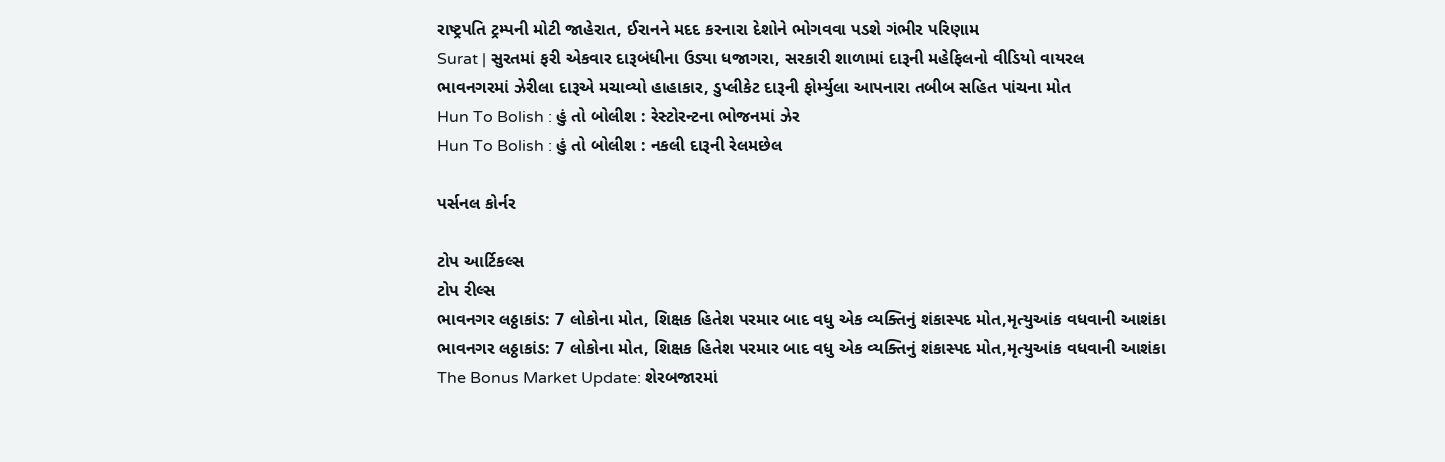રાષ્ટ્રપતિ ટ્રમ્પની મોટી જાહેરાત, ઈરાનને મદદ કરનારા દેશોને ભોગવવા પડશે ગંભીર પરિણામ
Surat | સુરતમાં ફરી એકવાર દારૂબંધીના ઉડ્યા ધજાગરા, સરકારી શાળામાં દારૂની મહેફિલનો વીડિયો વાયરલ
ભાવનગરમાં ઝેરીલા દારૂએ મચાવ્યો હાહાકાર, ડુપ્લીકેટ દારૂની ફોર્મ્યુલા આપનારા તબીબ સહિત પાંચના મોત
Hun To Bolish : હું તો બોલીશ : રેસ્ટોરન્ટના ભોજનમાં ઝેર
Hun To Bolish : હું તો બોલીશ : નકલી દારૂની રેલમછેલ

પર્સનલ કોર્નર

ટોપ આર્ટિકલ્સ
ટોપ રીલ્સ
ભાવનગર લઠ્ઠાકાંડ: 7 લોકોના મોત, શિક્ષક હિતેશ પરમાર બાદ વધુ એક વ્યક્તિનું શંકાસ્પદ મોત,મૃત્યુઆંક વધવાની આશંકા
ભાવનગર લઠ્ઠાકાંડ: 7 લોકોના મોત, શિક્ષક હિતેશ પરમાર બાદ વધુ એક વ્યક્તિનું શંકાસ્પદ મોત,મૃત્યુઆંક વધવાની આશંકા
The Bonus Market Update: શેરબજારમાં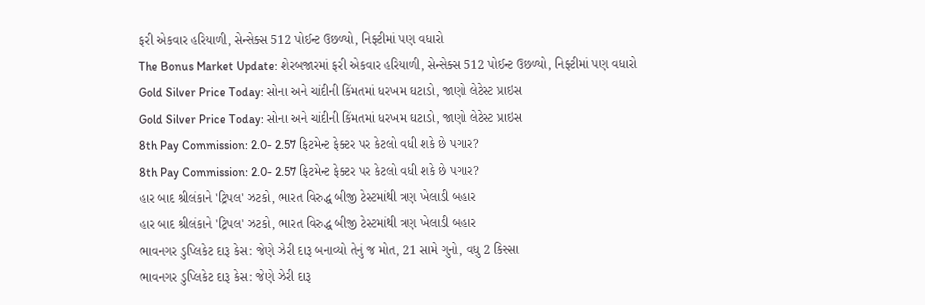ફરી એકવાર હરિયાળી, સેન્સેક્સ 512 પોઈન્ટ ઉછળ્યો, નિફ્ટીમાં પણ વધારો
The Bonus Market Update: શેરબજારમાં ફરી એકવાર હરિયાળી, સેન્સેક્સ 512 પોઈન્ટ ઉછળ્યો, નિફ્ટીમાં પણ વધારો
Gold Silver Price Today: સોના અને ચાંદીની કિંમતમાં ધરખમ ઘટાડો, જાણો લેટેસ્ટ પ્રાઇસ
Gold Silver Price Today: સોના અને ચાંદીની કિંમતમાં ધરખમ ઘટાડો, જાણો લેટેસ્ટ પ્રાઇસ
8th Pay Commission: 2.0- 2.57 ફિટમેન્ટ ફેક્ટર પર કેટલો વધી શકે છે પગાર?
8th Pay Commission: 2.0- 2.57 ફિટમેન્ટ ફેક્ટર પર કેટલો વધી શકે છે પગાર?
હાર બાદ શ્રીલંકાને 'ટ્રિપલ' ઝટકો, ભારત વિરુદ્ધ બીજી ટેસ્ટમાંથી ત્રણ ખેલાડી બહાર
હાર બાદ શ્રીલંકાને 'ટ્રિપલ' ઝટકો, ભારત વિરુદ્ધ બીજી ટેસ્ટમાંથી ત્રણ ખેલાડી બહાર
ભાવનગર ડુપ્લિકેટ દારૂ કેસ: જેણે ઝેરી દારૂ બનાવ્યો તેનું જ મોત, 21 સામે ગુનો, વધુ 2 કિસ્સા
ભાવનગર ડુપ્લિકેટ દારૂ કેસ: જેણે ઝેરી દારૂ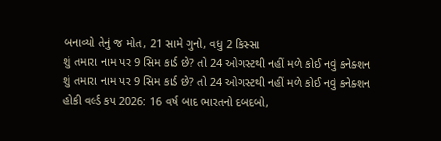બનાવ્યો તેનું જ મોત, 21 સામે ગુનો, વધુ 2 કિસ્સા
શું તમારા નામ પર 9 સિમ કાર્ડ છે? તો 24 ઓગસ્ટથી નહીં મળે કોઈ નવું કનેક્શન
શું તમારા નામ પર 9 સિમ કાર્ડ છે? તો 24 ઓગસ્ટથી નહીં મળે કોઈ નવું કનેક્શન
હોકી વર્લ્ડ કપ 2026: 16 વર્ષ બાદ ભારતનો દબદબો,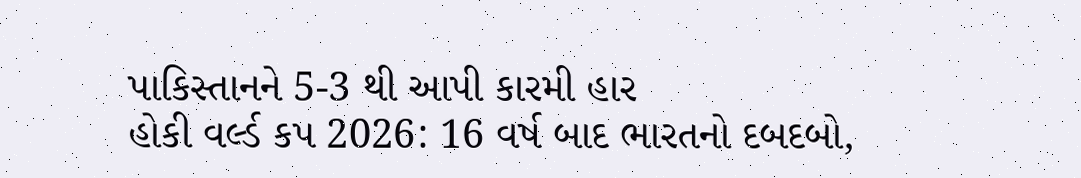પાકિસ્તાનને 5-3 થી આપી કારમી હાર
હોકી વર્લ્ડ કપ 2026: 16 વર્ષ બાદ ભારતનો દબદબો,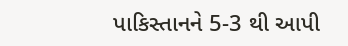પાકિસ્તાનને 5-3 થી આપી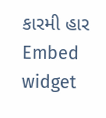કારમી હાર
Embed widget